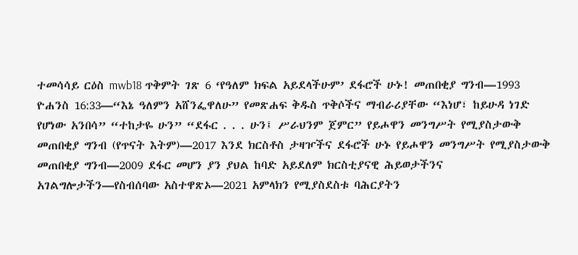ተመሳሳይ ርዕስ mwb18 ጥቅምት ገጽ 6 ‘የዓለም ክፍል አይደላችሁም’ ደፋሮች ሁኑ! መጠበቂያ ግንብ—1993 ዮሐንስ 16:33—“እኔ ዓለምን አሸንፌዋለሁ” የመጽሐፍ ቅዱስ ጥቅሶችና ማብራሪያቸው “እነሆ፣ ከይሁዳ ነገድ የሆነው አንበሳ” “ተከታዬ ሁን” “ደፋር . . . ሁን፤ ሥራህንም ጀምር” የይሖዋን መንግሥት የሚያስታውቅ መጠበቂያ ግንብ (የጥናት እትም)—2017 እንደ ክርስቶስ ታዛዦችና ደፋሮች ሁኑ የይሖዋን መንግሥት የሚያስታውቅ መጠበቂያ ግንብ—2009 ደፋር መሆን ያን ያህል ከባድ አይደለም ክርስቲያናዊ ሕይወታችንና አገልግሎታችን—የስብሰባው አስተዋጽኦ—2021 አምላክን የሚያስደስቱ ባሕርያትን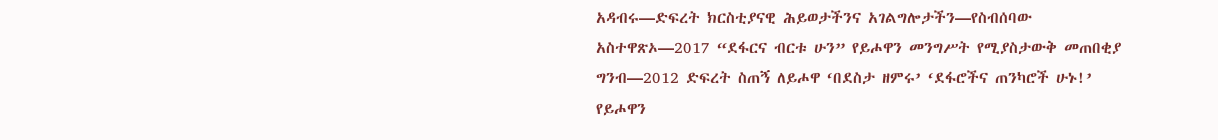አዳብሩ—ድፍረት ክርስቲያናዊ ሕይወታችንና አገልግሎታችን—የስብሰባው አስተዋጽኦ—2017 “ደፋርና ብርቱ ሁን” የይሖዋን መንግሥት የሚያስታውቅ መጠበቂያ ግንብ—2012 ድፍረት ስጠኝ ለይሖዋ ‘በደስታ ዘምሩ’ ‘ደፋሮችና ጠንካሮች ሁኑ!’ የይሖዋን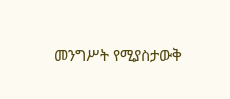መንግሥት የሚያስታውቅ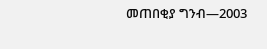መጠበቂያ ግንብ—2003